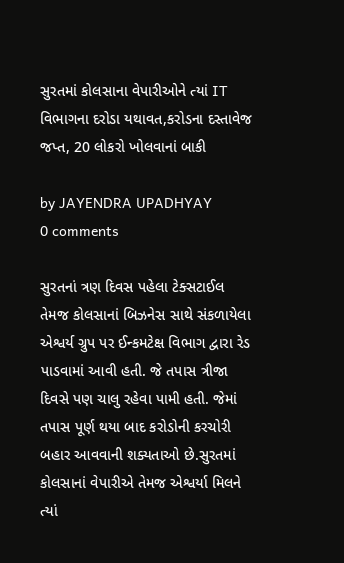સુરતમાં કોલસાના વેપારીઓને ત્યાં IT વિભાગના દરોડા યથાવત,કરોડના દસ્તાવેજ જપ્ત, 20 લોકરો ખોલવાનાં બાકી

by JAYENDRA UPADHYAY
0 comments

સુરતનાં ત્રણ દિવસ પહેલા ટેક્સટાઈલ તેમજ કોલસાનાં બિઝનેસ સાથે સંકળાયેલા એશ્વર્ય ગ્રુપ પર ઈન્કમટેક્ષ વિભાગ દ્વારા રેડ પાડવામાં આવી હતી. જે તપાસ ત્રીજા દિવસે પણ ચાલુ રહેવા પામી હતી. જેમાં તપાસ પૂર્ણ થયા બાદ કરોડોની કરચોરી બહાર આવવાની શક્યતાઓ છે.સુરતમાં કોલસાનાં વેપારીએ તેમજ એશ્વર્યા મિલને ત્યાં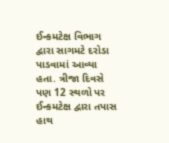ઈન્કમટેક્ષ વિભાગ દ્વારા સાગમટે દરોડા પાડવામાં આવ્યા હતા. ત્રીજા દિવસે પણ 12 સ્થળો પર ઈન્કમટેક્ષ દ્વારા તપાસ હાથ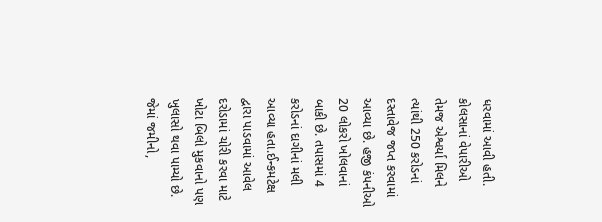ધરવામાં આવી હતી. કોલસાનાં વેપારીઓ તેમજ એશ્વર્યા મિલને ત્યાંથી 250 કરોડનાં દસ્તાવેજ જપ્ત કરવામાં આવ્યા છે. હજી કંપનીઓ 20 લોકરો ખોલવાનાં બાકી છે. તપાસમાં 4 કરોડનાં દાગીનાં મલી આવ્યા હતા.ઈન્કમટેક્ષ દ્વારા પાડવામાં આવેલ દરોડામાં ચોરી કરવા માટે ખોટા બિલો મુકવાનો પણ ખુલાસો થવા પામ્યો છે. જેમાં જમીનો,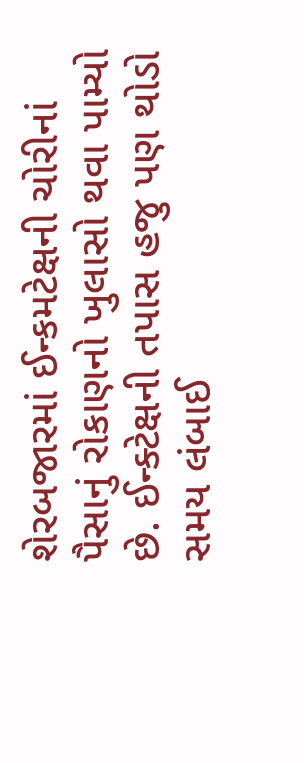શેરબજારમાં ઈન્કમટેક્ષની ચોરીનાં પૈસાનું રોકાણનો ખુલાસો થવા પામ્યો છે. ઈન્ક્ટેક્ષની તપાસ હજુ પણ થોડો સમય લંબાઈ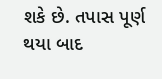શકે છે. તપાસ પૂર્ણ થયા બાદ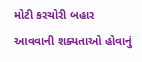મોટી કરચોરી બહાર આવવાની શક્યતાઓ હોવાનું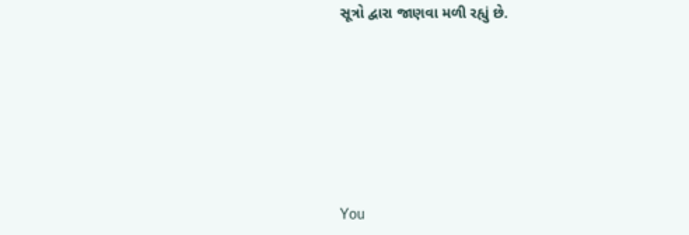સૂત્રો દ્વારા જાણવા મળી રહ્યું છે.







You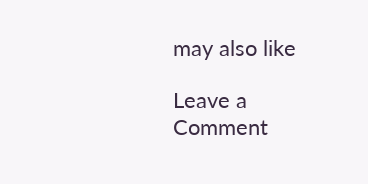may also like

Leave a Comment